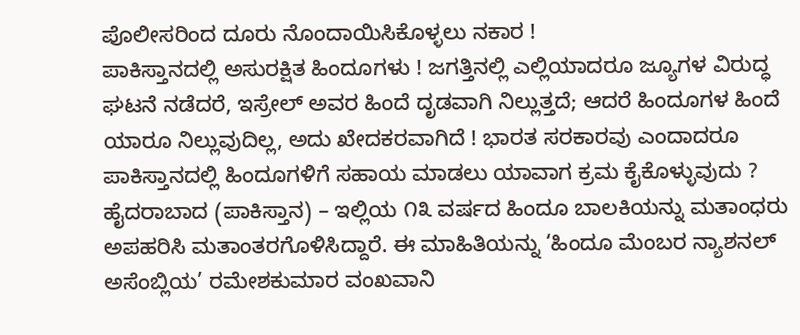ಪೊಲೀಸರಿಂದ ದೂರು ನೊಂದಾಯಿಸಿಕೊಳ್ಳಲು ನಕಾರ !
ಪಾಕಿಸ್ತಾನದಲ್ಲಿ ಅಸುರಕ್ಷಿತ ಹಿಂದೂಗಳು ! ಜಗತ್ತಿನಲ್ಲಿ ಎಲ್ಲಿಯಾದರೂ ಜ್ಯೂಗಳ ವಿರುದ್ಧ ಘಟನೆ ನಡೆದರೆ, ಇಸ್ರೇಲ್ ಅವರ ಹಿಂದೆ ದೃಡವಾಗಿ ನಿಲ್ಲುತ್ತದೆ; ಆದರೆ ಹಿಂದೂಗಳ ಹಿಂದೆ ಯಾರೂ ನಿಲ್ಲುವುದಿಲ್ಲ, ಅದು ಖೇದಕರವಾಗಿದೆ ! ಭಾರತ ಸರಕಾರವು ಎಂದಾದರೂ ಪಾಕಿಸ್ತಾನದಲ್ಲಿ ಹಿಂದೂಗಳಿಗೆ ಸಹಾಯ ಮಾಡಲು ಯಾವಾಗ ಕ್ರಮ ಕೈಕೊಳ್ಳುವುದು ?
ಹೈದರಾಬಾದ (ಪಾಕಿಸ್ತಾನ) – ಇಲ್ಲಿಯ ೧೩ ವರ್ಷದ ಹಿಂದೂ ಬಾಲಕಿಯನ್ನು ಮತಾಂಧರು ಅಪಹರಿಸಿ ಮತಾಂತರಗೊಳಿಸಿದ್ದಾರೆ. ಈ ಮಾಹಿತಿಯನ್ನು ‘ಹಿಂದೂ ಮೆಂಬರ ನ್ಯಾಶನಲ್ ಅಸೆಂಬ್ಲಿಯ’ ರಮೇಶಕುಮಾರ ವಂಖವಾನಿ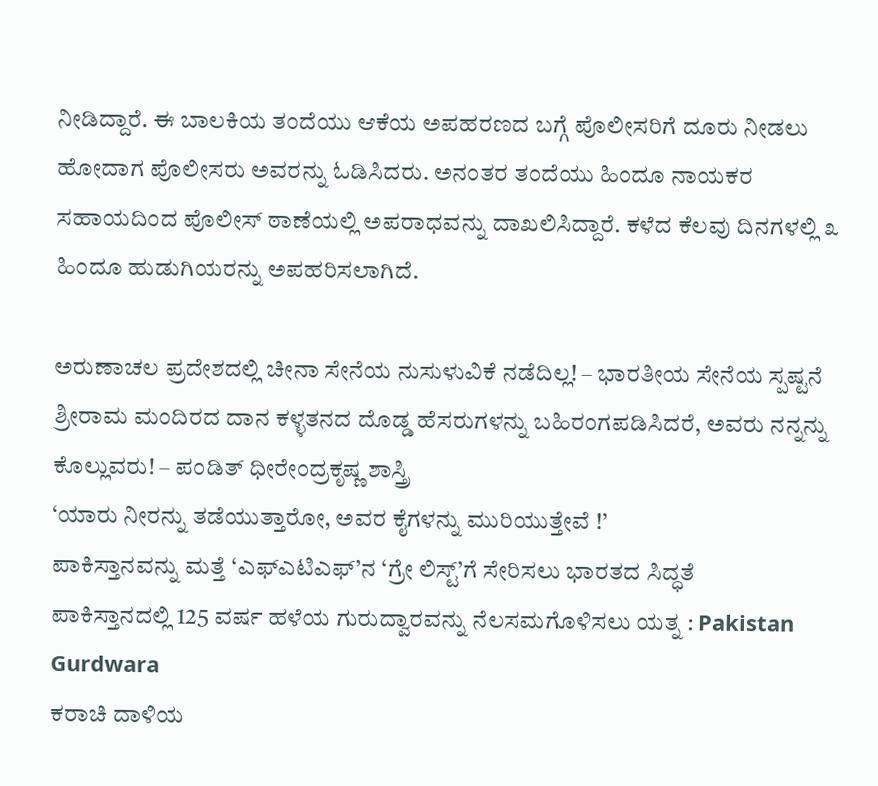ನೀಡಿದ್ದಾರೆ. ಈ ಬಾಲಕಿಯ ತಂದೆಯು ಆಕೆಯ ಅಪಹರಣದ ಬಗ್ಗೆ ಪೊಲೀಸರಿಗೆ ದೂರು ನೀಡಲು ಹೋದಾಗ ಪೊಲೀಸರು ಅವರನ್ನು ಓಡಿಸಿದರು. ಅನಂತರ ತಂದೆಯು ಹಿಂದೂ ನಾಯಕರ ಸಹಾಯದಿಂದ ಪೊಲೀಸ್ ಠಾಣೆಯಲ್ಲಿ ಅಪರಾಧವನ್ನು ದಾಖಲಿಸಿದ್ದಾರೆ. ಕಳೆದ ಕೆಲವು ದಿನಗಳಲ್ಲಿ ೩ ಹಿಂದೂ ಹುಡುಗಿಯರನ್ನು ಅಪಹರಿಸಲಾಗಿದೆ.

ಅರುಣಾಚಲ ಪ್ರದೇಶದಲ್ಲಿ ಚೀನಾ ಸೇನೆಯ ನುಸುಳುವಿಕೆ ನಡೆದಿಲ್ಲ! – ಭಾರತೀಯ ಸೇನೆಯ ಸ್ಪಷ್ಟನೆ
ಶ್ರೀರಾಮ ಮಂದಿರದ ದಾನ ಕಳ್ಳತನದ ದೊಡ್ಡ ಹೆಸರುಗಳನ್ನು ಬಹಿರಂಗಪಡಿಸಿದರೆ, ಅವರು ನನ್ನನ್ನು ಕೊಲ್ಲುವರು! – ಪಂಡಿತ್ ಧೀರೇಂದ್ರಕೃಷ್ಣ ಶಾಸ್ತ್ರಿ
‘ಯಾರು ನೀರನ್ನು ತಡೆಯುತ್ತಾರೋ, ಅವರ ಕೈಗಳನ್ನು ಮುರಿಯುತ್ತೇವೆ !’
ಪಾಕಿಸ್ತಾನವನ್ನು ಮತ್ತೆ ‘ಎಫ್ಎಟಿಎಫ್’ನ ‘ಗ್ರೇ ಲಿಸ್ಟ್’ಗೆ ಸೇರಿಸಲು ಭಾರತದ ಸಿದ್ಧತೆ
ಪಾಕಿಸ್ತಾನದಲ್ಲಿ 125 ವರ್ಷ ಹಳೆಯ ಗುರುದ್ವಾರವನ್ನು ನೆಲಸಮಗೊಳಿಸಲು ಯತ್ನ : Pakistan Gurdwara
ಕರಾಚಿ ದಾಳಿಯ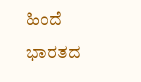ಹಿಂದೆ ಭಾರತದ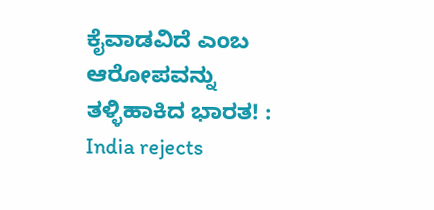ಕೈವಾಡವಿದೆ ಎಂಬ ಆರೋಪವನ್ನು ತಳ್ಳಿಹಾಕಿದ ಭಾರತ! : India rejects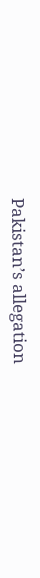Pakistan’s allegation